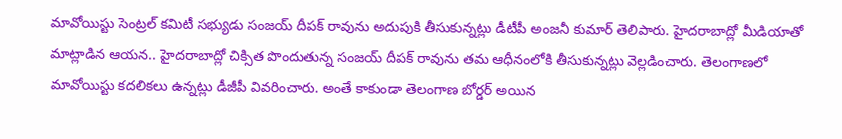మావోయిస్టు సెంట్రల్ కమిటీ సభ్యుడు సంజయ్ దీపక్ రావును అదుపుకి తీసుకున్నట్లు డీటీపీ అంజనీ కుమార్ తెలిపారు. హైదరాబాద్లో మీడియాతో మాట్లాడిన ఆయన.. హైదరాబాద్లో చిక్సిత పొందుతున్న సంజయ్ దీపక్ రావును తమ ఆధీనంలోకి తీసుకున్నట్లు వెల్లడించారు. తెలంగాణలో మావోయిస్టు కదలికలు ఉన్నట్లు డీజీపీ వివరించారు. అంతే కాకుండా తెలంగాణ బోర్డర్ అయిన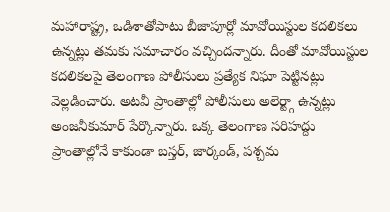మహారాష్ట్ర, ఒడిశాతోపాటు బీజాపూర్లో మావోయిస్టుల కదలికలు ఉన్నట్లు తమకు సమాచారం వచ్చిందన్నారు. దీంతో మావోయిస్టుల కదలికలపై తెలంగాణ పోలీసులు ప్రత్యేక నిఘా పెట్టినట్లు వెల్లడించారు. అటవీ ప్రాంతాల్లో పోలీసులు అలెర్ట్గా ఉన్నట్లు అంజనీకుమార్ పేర్కొన్నారు. ఒక్క తెలంగాణ సరిహద్దు ప్రాంతాల్లోనే కాకుండా బస్తర్, జార్కండ్, పశ్చమ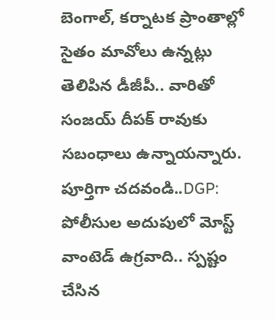బెంగాల్, కర్నాటక ప్రాంతాల్లో సైతం మావోలు ఉన్నట్లు తెలిపిన డీజీపీ.. వారితో సంజయ్ దీపక్ రావుకు సబంధాలు ఉన్నాయన్నారు.
పూర్తిగా చదవండి..DGP: పోలీసుల అదుపులో మోస్ట్ వాంటెడ్ ఉగ్రవాది.. స్పష్టం చేసిన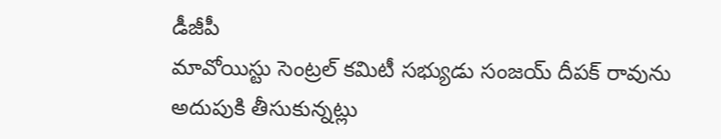డీజీపీ
మావోయిస్టు సెంట్రల్ కమిటీ సభ్యుడు సంజయ్ దీపక్ రావును అదుపుకి తీసుకున్నట్లు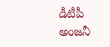డీటీపీ అంజనీ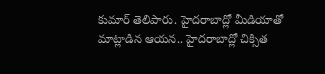కుమార్ తెలిపారు. హైదరాబాద్లో మీడియాతో మాట్లాడిన ఆయన.. హైదరాబాద్లో చిక్సిత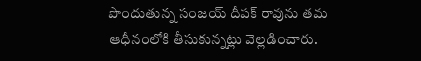పొందుతున్న సంజయ్ దీపక్ రావును తమ ఆధీనంలోకి తీసుకున్నట్లు వెల్లడించారు.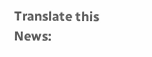Translate this News: